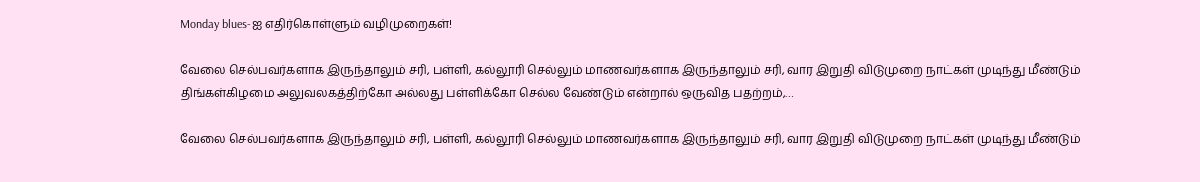Monday blues-ஐ எதிர்கொள்ளும் வழிமுறைகள்!

வேலை செல்பவர்களாக இருந்தாலும் சரி, பள்ளி, கல்லூரி செல்லும் மாணவர்களாக இருந்தாலும் சரி, வார இறுதி விடுமுறை நாட்கள் முடிந்து மீண்டும் திங்கள்கிழமை அலுவலகத்திற்கோ அல்லது பள்ளிக்கோ செல்ல வேண்டும் என்றால் ஒருவித பதற்றம்,…

வேலை செல்பவர்களாக இருந்தாலும் சரி, பள்ளி, கல்லூரி செல்லும் மாணவர்களாக இருந்தாலும் சரி, வார இறுதி விடுமுறை நாட்கள் முடிந்து மீண்டும்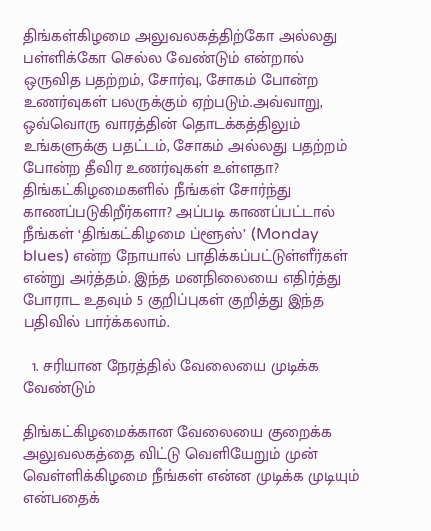திங்கள்கிழமை அலுவலகத்திற்கோ அல்லது பள்ளிக்கோ செல்ல வேண்டும் என்றால் ஒருவித பதற்றம், சோர்வு, சோகம் போன்ற உணர்வுகள் பலருக்கும் ஏற்படும்.அவ்வாறு, ஒவ்வொரு வாரத்தின் தொடக்கத்திலும் உங்களுக்கு பதட்டம், சோகம் அல்லது பதற்றம் போன்ற தீவிர உணர்வுகள் உள்ளதா? திங்கட்கிழமைகளில் நீங்கள் சோர்ந்து காணப்படுகிறீர்களா? அப்படி காணப்பட்டால் நீங்கள் ‘திங்கட்கிழமை ப்ளூஸ்’ (Monday blues) என்ற நோயால் பாதிக்கப்பட்டுள்ளீர்கள் என்று அர்த்தம். இந்த மனநிலையை எதிர்த்து போராட உதவும் 5 குறிப்புகள் குறித்து இந்த பதிவில் பார்க்கலாம்.

  1. சரியான நேரத்தில் வேலையை முடிக்க வேண்டும்

திங்கட்கிழமைக்கான வேலையை குறைக்க அலுவலகத்தை விட்டு வெளியேறும் முன் வெள்ளிக்கிழமை நீங்கள் என்ன முடிக்க முடியும் என்பதைக்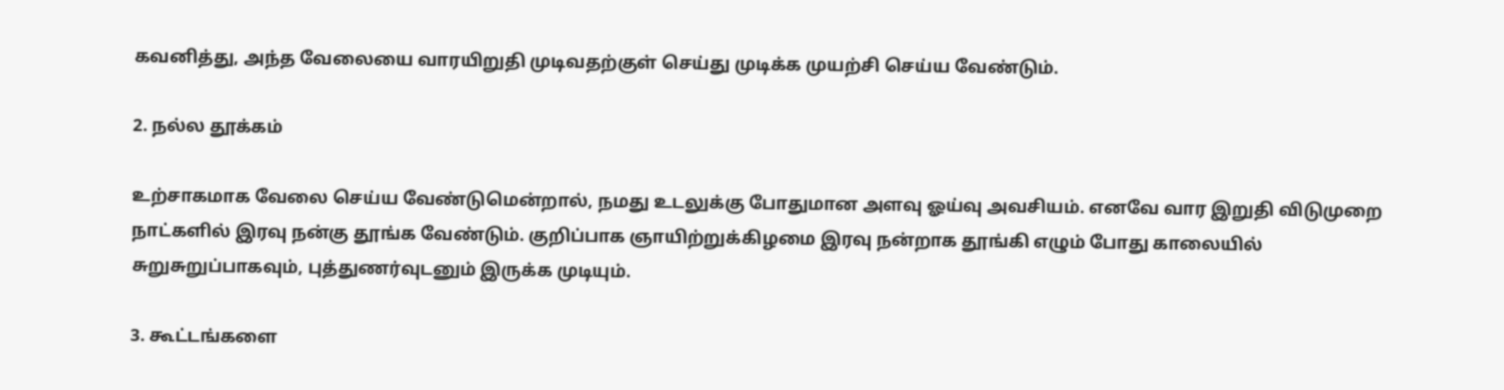கவனித்து, அந்த வேலையை வாரயிறுதி முடிவதற்குள் செய்து முடிக்க முயற்சி செய்ய வேண்டும்.

2. நல்ல தூக்கம்

உற்சாகமாக வேலை செய்ய வேண்டுமென்றால், நமது உடலுக்கு போதுமான அளவு ஓய்வு அவசியம். எனவே வார இறுதி விடுமுறை நாட்களில் இரவு நன்கு தூங்க வேண்டும். குறிப்பாக ஞாயிற்றுக்கிழமை இரவு நன்றாக தூங்கி எழும் போது காலையில் சுறுசுறுப்பாகவும், புத்துணர்வுடனும் இருக்க முடியும்.

3. கூட்டங்களை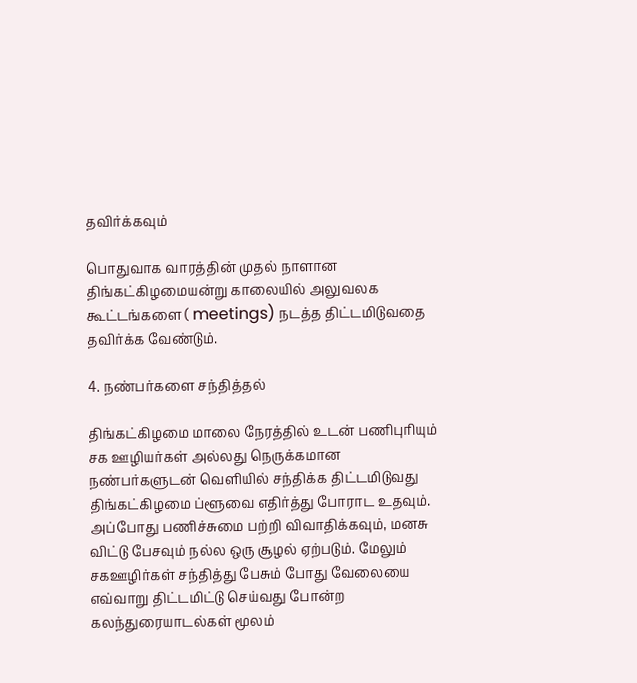தவிர்க்கவும்

பொதுவாக வாரத்தின் முதல் நாளான திங்கட்கிழமையன்று காலையில் அலுவலக கூட்டங்களை ( meetings) நடத்த திட்டமிடுவதை தவிர்க்க வேண்டும்.

4. நண்பர்களை சந்தித்தல்

திங்கட்கிழமை மாலை நேரத்தில் உடன் பணிபுரியும் சக ஊழியர்கள் அல்லது நெருக்கமான நண்பர்களுடன் வெளியில் சந்திக்க திட்டமிடுவது திங்கட்கிழமை ப்ளூவை எதிர்த்து போராட உதவும். அப்போது பணிச்சுமை பற்றி விவாதிக்கவும், மனசு விட்டு பேசவும் நல்ல ஒரு சூழல் ஏற்படும். மேலும் சகஊழிர்கள் சந்தித்து பேசும் போது வேலையை எவ்வாறு திட்டமிட்டு செய்வது போன்ற கலந்துரையாடல்கள் மூலம்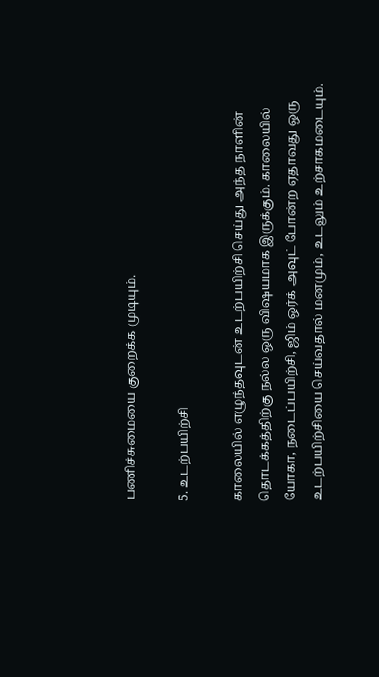பணிச்சுமையை குறைக்க முடியும்.

5. உடற்பயிற்சி

காலையில் எழுந்தவுடன் உடற்பயிற்சி செய்து அந்த நாளின் தொடக்கத்திற்கு நல்ல ஒரு விஷயமாக இருக்கும். காலையில் யோகா, நடைப்பயிற்சி, ஜிம் ஒர்க் அவுட் போன்ற ஏதாவது ஒரு உடற்பயிற்சியை செய்வதால் மனமும், உடலும் உற்சாகமடையும்.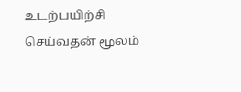உடற்பயிற்சி செய்வதன் மூலம்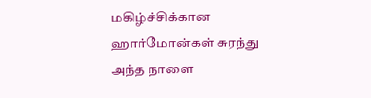மகிழ்ச்சிக்கான ஹார்மோன்கள் சுரந்து அந்த நாளை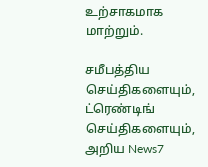உற்சாகமாக மாற்றும்.

சமீபத்திய செய்திகளையும், ட்ரெண்டிங் செய்திகளையும், அறிய News7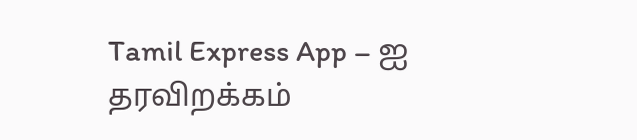Tamil Express App – ஐ தரவிறக்கம்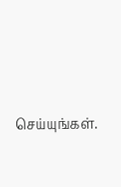செய்யுங்கள்.